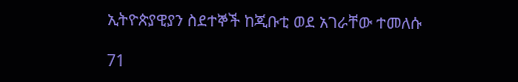ኢትዮጵያዊያን ስደተኞች ከጂቡቲ ወደ አገራቸው ተመለሱ

71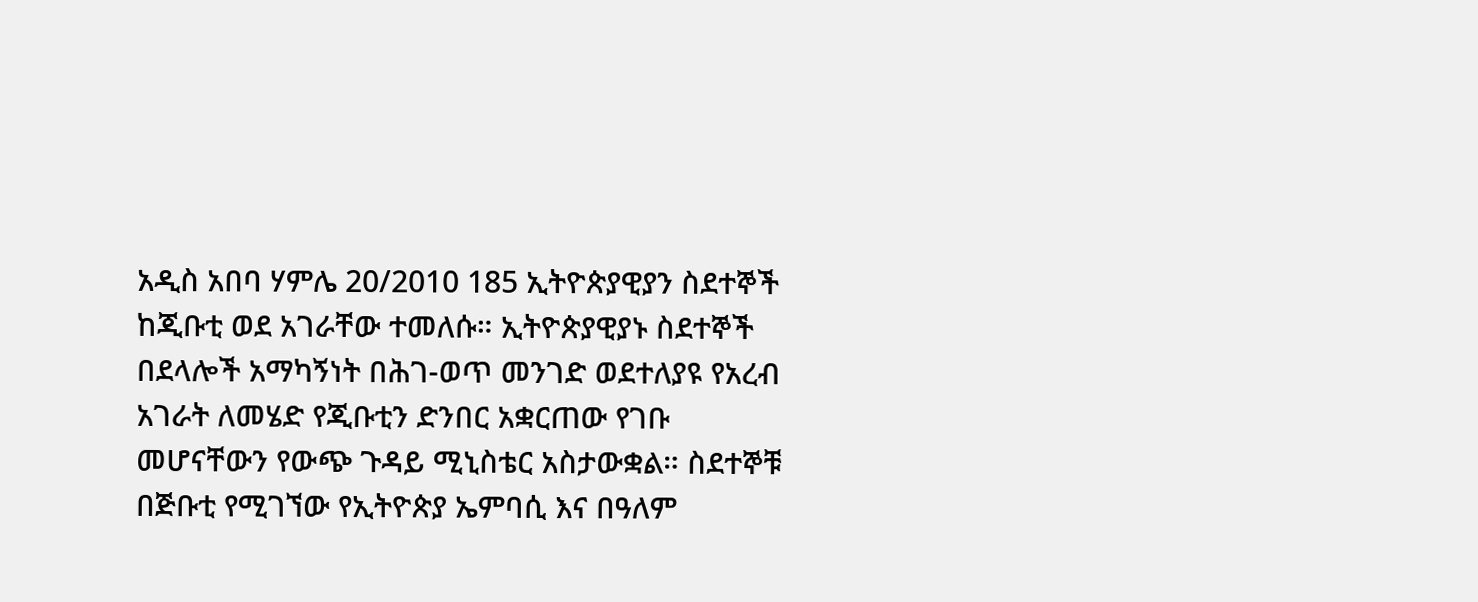አዲስ አበባ ሃምሌ 20/2010 185 ኢትዮጵያዊያን ስደተኞች ከጂቡቲ ወደ አገራቸው ተመለሱ። ኢትዮጵያዊያኑ ስደተኞች በደላሎች አማካኝነት በሕገ-ወጥ መንገድ ወደተለያዩ የአረብ አገራት ለመሄድ የጂቡቲን ድንበር አቋርጠው የገቡ መሆናቸውን የውጭ ጉዳይ ሚኒስቴር አስታውቋል። ስደተኞቹ በጅቡቲ የሚገኘው የኢትዮጵያ ኤምባሲ እና በዓለም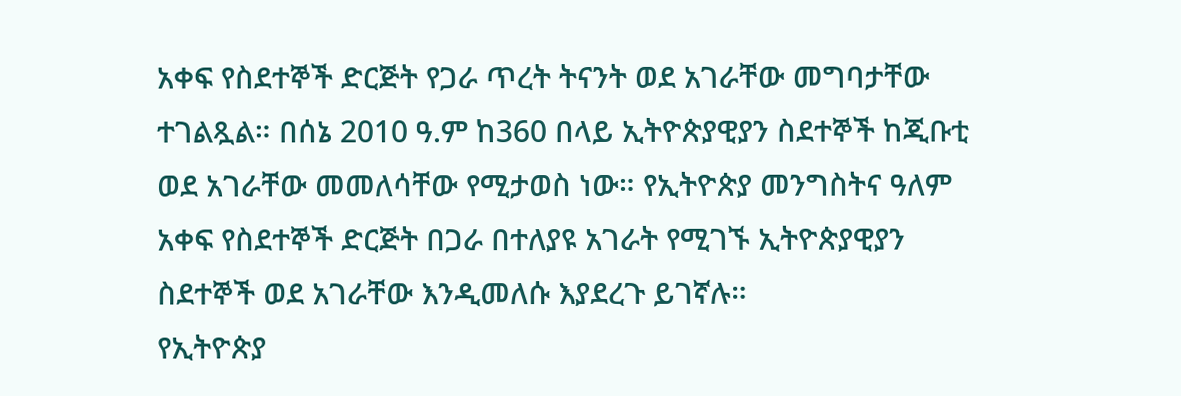አቀፍ የስደተኞች ድርጅት የጋራ ጥረት ትናንት ወደ አገራቸው መግባታቸው ተገልጿል። በሰኔ 2010 ዓ.ም ከ360 በላይ ኢትዮጵያዊያን ስደተኞች ከጂቡቲ ወደ አገራቸው መመለሳቸው የሚታወስ ነው። የኢትዮጵያ መንግስትና ዓለም አቀፍ የስደተኞች ድርጅት በጋራ በተለያዩ አገራት የሚገኙ ኢትዮጵያዊያን ስደተኞች ወደ አገራቸው እንዲመለሱ እያደረጉ ይገኛሉ።
የኢትዮጵያ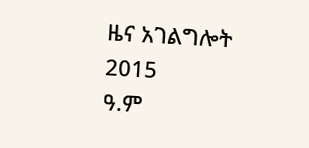ዜና አገልግሎት
2015
ዓ.ም